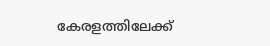കേരളത്തിലേക്ക്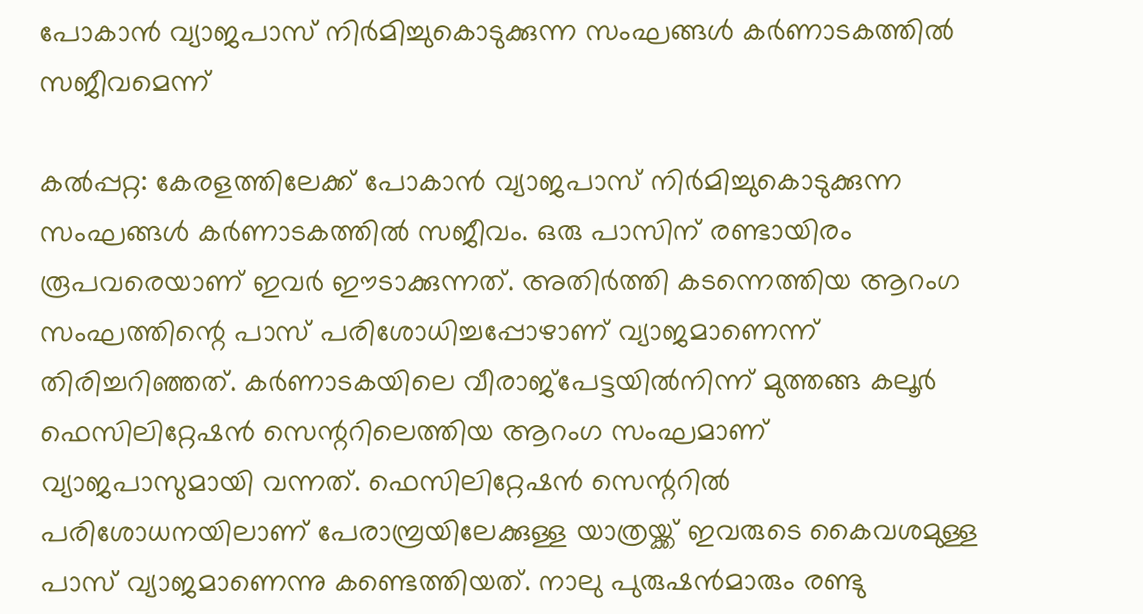പോകാന്‍ വ്യാജപാസ് നിര്‍മിച്ചുകൊടുക്കുന്ന സംഘങ്ങള്‍ കര്‍ണാടകത്തില്‍ സജീവമെന്ന്

കല്‍പ്പറ്റ: കേരളത്തിലേക്ക് പോകാന്‍ വ്യാജപാസ് നിര്‍മിച്ചുകൊടുക്കുന്ന സംഘങ്ങള്‍ കര്‍ണാടകത്തില്‍ സജീവം. ഒരു പാസിന് രണ്ടായിരം രൂപവരെയാണ് ഇവര്‍ ഈടാക്കുന്നത്. അതിര്‍ത്തി കടന്നെത്തിയ ആറംഗ സംഘത്തിന്റെ പാസ് പരിശോധിച്ചപ്പോഴാണ് വ്യാജമാണെന്ന് തിരിച്ചറിഞ്ഞത്. കര്‍ണാടകയിലെ വീരാജ്‌പേട്ടയില്‍നിന്ന് മുത്തങ്ങ കലൂര്‍ ഫെസിലിറ്റേഷന്‍ സെന്ററിലെത്തിയ ആറംഗ സംഘമാണ് വ്യാജപാസുമായി വന്നത്. ഫെസിലിറ്റേഷന്‍ സെന്ററില്‍ പരിശോധനയിലാണ് പേരാമ്പ്രയിലേക്കുള്ള യാത്രയ്ക്ക് ഇവരുടെ കൈവശമുള്ള പാസ് വ്യാജമാണെന്നു കണ്ടെത്തിയത്. നാലു പുരുഷന്‍മാരും രണ്ടു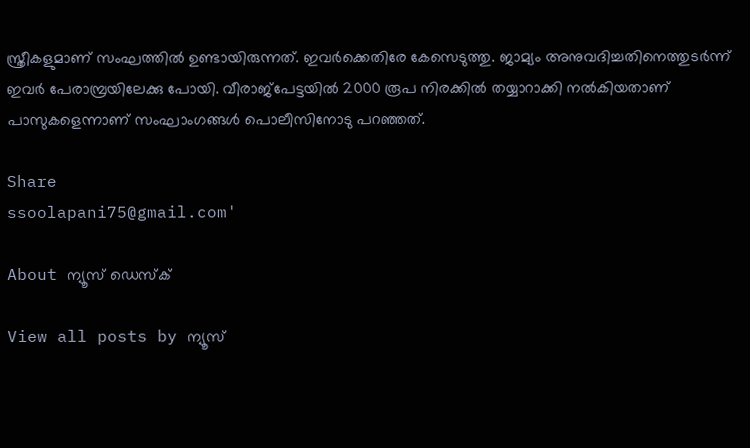സ്ത്രീകളുമാണ് സംഘത്തില്‍ ഉണ്ടായിരുന്നത്. ഇവര്‍ക്കെതിരേ കേസെടുത്തു. ജാമ്യം അനുവദിച്ചതിനെത്തുടര്‍ന്ന് ഇവര്‍ പേരാമ്പ്രയിലേക്കു പോയി. വീരാജ്‌പേട്ടയില്‍ 2000 രൂപ നിരക്കില്‍ തയ്യാറാക്കി നല്‍കിയതാണ് പാസുകളെന്നാണ് സംഘാംഗങ്ങള്‍ പൊലീസിനോടു പറഞ്ഞത്.

Share
ssoolapani75@gmail.com'

About ന്യൂസ് ഡെസ്ക്

View all posts by ന്യൂസ്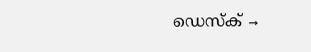ഡെസ്ക് →